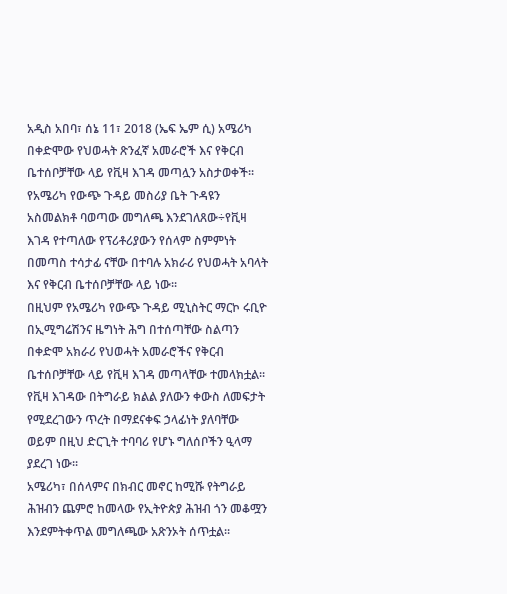አዲስ አበባ፣ ሰኔ 11፣ 2018 (ኤፍ ኤም ሲ) አሜሪካ በቀድሞው የህወሓት ጽንፈኛ አመራሮች እና የቅርብ ቤተሰቦቻቸው ላይ የቪዛ እገዳ መጣሏን አስታወቀች፡፡
የአሜሪካ የውጭ ጉዳይ መስሪያ ቤት ጉዳዩን አስመልክቶ ባወጣው መግለጫ እንደገለጸው÷የቪዛ እገዳ የተጣለው የፕሪቶሪያውን የሰላም ስምምነት በመጣስ ተሳታፊ ናቸው በተባሉ አክራሪ የህወሓት አባላት እና የቅርብ ቤተሰቦቻቸው ላይ ነው፡፡
በዚህም የአሜሪካ የውጭ ጉዳይ ሚኒስትር ማርኮ ሩቢዮ በኢሚግሬሽንና ዜግነት ሕግ በተሰጣቸው ስልጣን በቀድሞ አክራሪ የህወሓት አመራሮችና የቅርብ ቤተሰቦቻቸው ላይ የቪዛ እገዳ መጣላቸው ተመላክቷል፡፡
የቪዛ እገዳው በትግራይ ክልል ያለውን ቀውስ ለመፍታት የሚደረገውን ጥረት በማደናቀፍ ኃላፊነት ያለባቸው ወይም በዚህ ድርጊት ተባባሪ የሆኑ ግለሰቦችን ዒላማ ያደረገ ነው፡፡
አሜሪካ፣ በሰላምና በክብር መኖር ከሚሹ የትግራይ ሕዝብን ጨምሮ ከመላው የኢትዮጵያ ሕዝብ ጎን መቆሟን እንደምትቀጥል መግለጫው አጽንኦት ሰጥቷል፡፡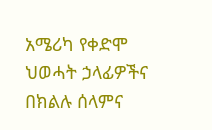አሜሪካ የቀድሞ ህወሓት ኃላፊዎችና በክልሉ ሰላምና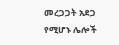መረጋጋት አደጋ የሚሆኑ ሌሎች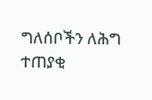ግለሰቦችን ለሕግ ተጠያቂ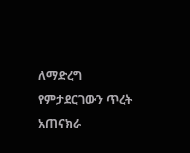ለማድረግ የምታደርገውን ጥረት አጠናክራ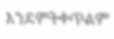እንደምትቀጥልም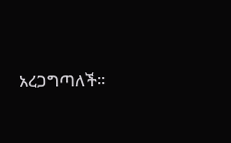አረጋግጣለች፡፡